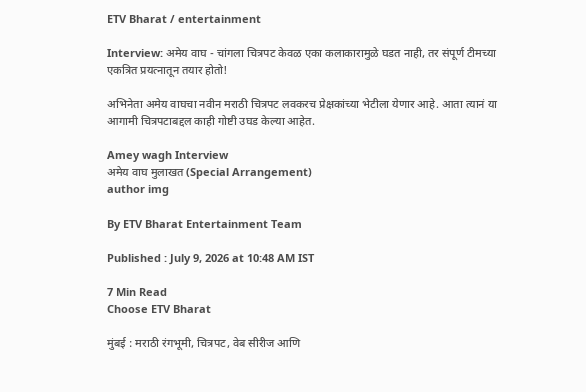ETV Bharat / entertainment

Interview: अमेय वाघ - चांगला चित्रपट केवळ एका कलाकारामुळे घडत नाही, तर संपूर्ण टीमच्या एकत्रित प्रयत्नातून तयार होतो!

अभिनेता अमेय वाघचा नवीन मराठी चित्रपट लवकरच प्रेक्षकांच्या भेटीला येणार आहे. आता त्यानं या आगामी चित्रपटाबद्दल काही गोष्टी उघड केल्या आहेत.

Amey wagh Interview
अमेय वाघ मुलाखत (Special Arrangement)
author img

By ETV Bharat Entertainment Team

Published : July 9, 2026 at 10:48 AM IST

7 Min Read
Choose ETV Bharat

मुंबई : मराठी रंगभूमी, चित्रपट, वेब सीरीज आणि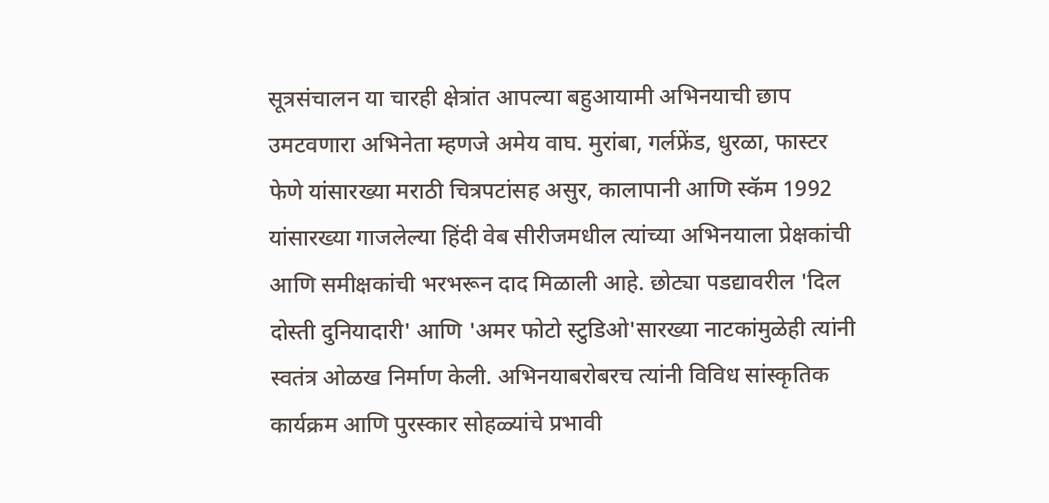सूत्रसंचालन या चारही क्षेत्रांत आपल्या बहुआयामी अभिनयाची छाप उमटवणारा अभिनेता म्हणजे अमेय वाघ. मुरांबा, गर्लफ्रेंड, धुरळा, फास्टर फेणे यांसारख्या मराठी चित्रपटांसह असुर, कालापानी आणि स्कॅम 1992 यांसारख्या गाजलेल्या हिंदी वेब सीरीजमधील त्यांच्या अभिनयाला प्रेक्षकांची आणि समीक्षकांची भरभरून दाद मिळाली आहे. छोट्या पडद्यावरील 'दिल दोस्ती दुनियादारी' आणि 'अमर फोटो स्टुडिओ'सारख्या नाटकांमुळेही त्यांनी स्वतंत्र ओळख निर्माण केली. अभिनयाबरोबरच त्यांनी विविध सांस्कृतिक कार्यक्रम आणि पुरस्कार सोहळ्यांचे प्रभावी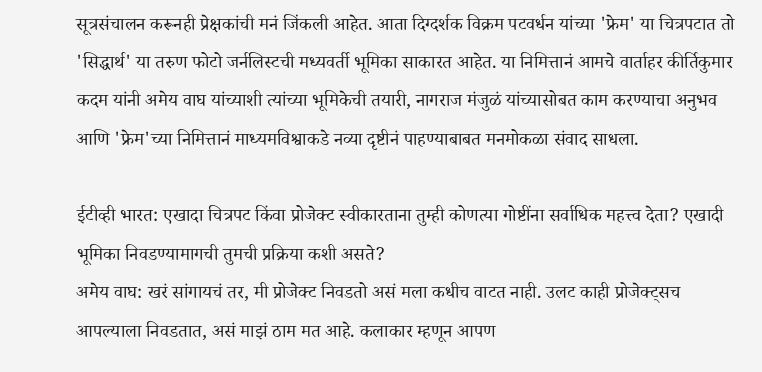सूत्रसंचालन करूनही प्रेक्षकांची मनं जिंकली आहेत. आता दिग्दर्शक विक्रम पटवर्धन यांच्या 'फ्रेम' या चित्रपटात तो 'सिद्धार्थ' या तरुण फोटो जर्नलिस्टची मध्यवर्ती भूमिका साकारत आहेत. या निमित्तानं आमचे वार्ताहर कीर्तिकुमार कदम यांनी अमेय वाघ यांच्याशी त्यांच्या भूमिकेची तयारी, नागराज मंजुळं यांच्यासोबत काम करण्याचा अनुभव आणि 'फ्रेम'च्या निमित्तानं माध्यमविश्वाकडे नव्या दृष्टीनं पाहण्याबाबत मनमोकळा संवाद साधला.

ईटीव्ही भारत: एखादा चित्रपट किंवा प्रोजेक्ट स्वीकारताना तुम्ही कोणत्या गोष्टींना सर्वाधिक महत्त्व देता? एखादी भूमिका निवडण्यामागची तुमची प्रक्रिया कशी असते?
अमेय वाघ: खरं सांगायचं तर, मी प्रोजेक्ट निवडतो असं मला कधीच वाटत नाही. उलट काही प्रोजेक्ट्सच आपल्याला निवडतात, असं माझं ठाम मत आहे. कलाकार म्हणून आपण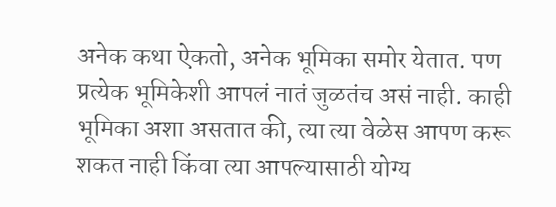अनेक कथा ऐकतो, अनेक भूमिका समोर येतात. पण प्रत्येक भूमिकेशी आपलं नातं जुळतंच असं नाही. काही भूमिका अशा असतात की, त्या त्या वेळेस आपण करू शकत नाही किंवा त्या आपल्यासाठी योग्य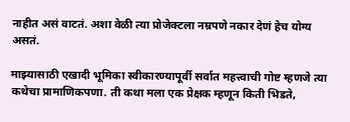नाहीत असं वाटतं. अशा वेळी त्या प्रोजेक्टला नम्रपणे नकार देणं हेच योग्य असतं.

माझ्यासाठी एखादी भूमिका स्वीकारण्यापूर्वी सर्वात महत्त्वाची गोष्ट म्हणजे त्या कथेचा प्रामाणिकपणा. ती कथा मला एक प्रेक्षक म्हणून किती भिडते,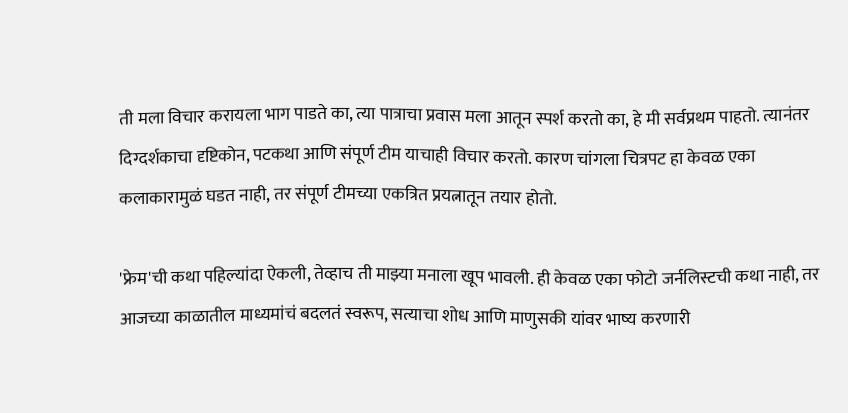ती मला विचार करायला भाग पाडते का, त्या पात्राचा प्रवास मला आतून स्पर्श करतो का, हे मी सर्वप्रथम पाहतो. त्यानंतर दिग्दर्शकाचा दृष्टिकोन, पटकथा आणि संपूर्ण टीम याचाही विचार करतो. कारण चांगला चित्रपट हा केवळ एका कलाकारामुळं घडत नाही, तर संपूर्ण टीमच्या एकत्रित प्रयत्नातून तयार होतो.

'फ्रेम'ची कथा पहिल्यांदा ऐकली, तेव्हाच ती माझ्या मनाला खूप भावली. ही केवळ एका फोटो जर्नलिस्टची कथा नाही, तर आजच्या काळातील माध्यमांचं बदलतं स्वरूप, सत्याचा शोध आणि माणुसकी यांवर भाष्य करणारी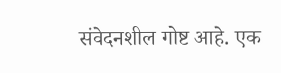संवेदनशील गोष्ट आहे. एक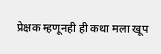प्रेक्षक म्हणूनही ही कथा मला खूप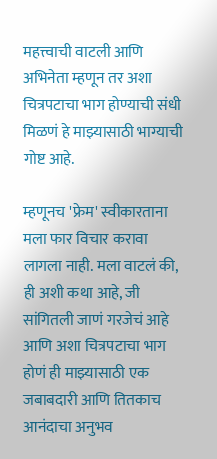महत्त्वाची वाटली आणि अभिनेता म्हणून तर अशा चित्रपटाचा भाग होण्याची संधी मिळणं हे माझ्यासाठी भाग्याची गोष्ट आहे.

म्हणूनच 'फ्रेम' स्वीकारताना मला फार विचार करावा लागला नाही. मला वाटलं की, ही अशी कथा आहे, जी सांगितली जाणं गरजेचं आहे आणि अशा चित्रपटाचा भाग होणं ही माझ्यासाठी एक जबाबदारी आणि तितकाच आनंदाचा अनुभव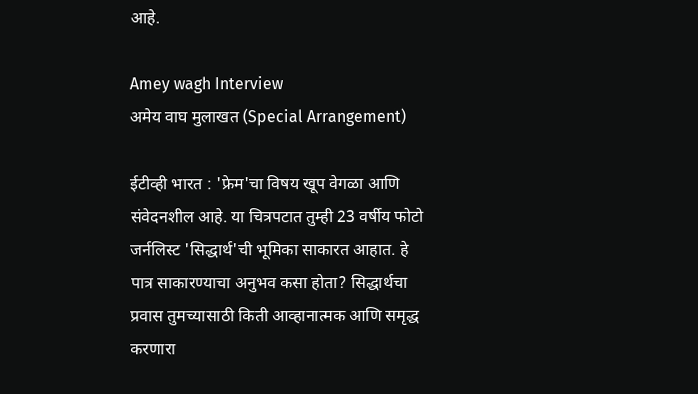आहे.

Amey wagh Interview
अमेय वाघ मुलाखत (Special Arrangement)

ईटीव्ही भारत : 'फ्रेम'चा विषय खूप वेगळा आणि संवेदनशील आहे. या चित्रपटात तुम्ही 23 वर्षीय फोटो जर्नलिस्ट 'सिद्धार्थ'ची भूमिका साकारत आहात. हे पात्र साकारण्याचा अनुभव कसा होता? सिद्धार्थचा प्रवास तुमच्यासाठी किती आव्हानात्मक आणि समृद्ध करणारा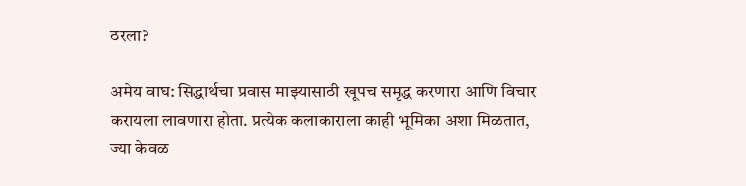ठरला?

अमेय वाघ: सिद्धार्थचा प्रवास माझ्यासाठी खूपच समृद्ध करणारा आणि विचार करायला लावणारा होता. प्रत्येक कलाकाराला काही भूमिका अशा मिळतात, ज्या केवळ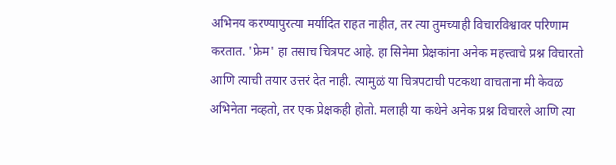अभिनय करण्यापुरत्या मर्यादित राहत नाहीत, तर त्या तुमच्याही विचारविश्वावर परिणाम करतात. 'फ्रेम' हा तसाच चित्रपट आहे. हा सिनेमा प्रेक्षकांना अनेक महत्त्वाचे प्रश्न विचारतो आणि त्याची तयार उत्तरं देत नाही. त्यामुळं या चित्रपटाची पटकथा वाचताना मी केवळ अभिनेता नव्हतो, तर एक प्रेक्षकही होतो. मलाही या कथेने अनेक प्रश्न विचारले आणि त्या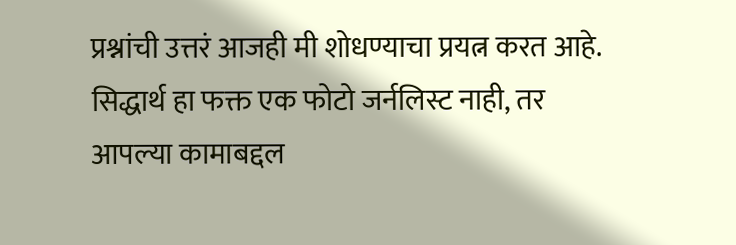प्रश्नांची उत्तरं आजही मी शोधण्याचा प्रयत्न करत आहे. सिद्धार्थ हा फक्त एक फोटो जर्नलिस्ट नाही, तर आपल्या कामाबद्दल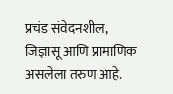प्रचंड संवेदनशील, जिज्ञासू आणि प्रामाणिक असलेला तरुण आहे.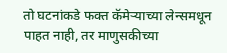तो घटनांकडे फक्त कॅमेऱ्याच्या लेन्समधून पाहत नाही, तर माणुसकीच्या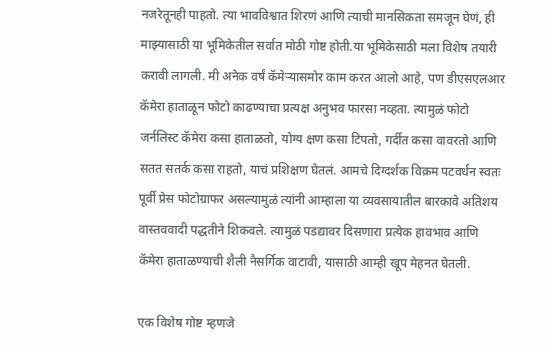नजरेतूनही पाहतो. त्या भावविश्वात शिरणं आणि त्याची मानसिकता समजून घेणं, ही माझ्यासाठी या भूमिकेतील सर्वात मोठी गोष्ट होती.या भूमिकेसाठी मला विशेष तयारी करावी लागली. मी अनेक वर्षं कॅमेऱ्यासमोर काम करत आलो आहे, पण डीएसएलआर कॅमेरा हाताळून फोटो काढण्याचा प्रत्यक्ष अनुभव फारसा नव्हता. त्यामुळं फोटो जर्नलिस्ट कॅमेरा कसा हाताळतो, योग्य क्षण कसा टिपतो, गर्दीत कसा वावरतो आणि सतत सतर्क कसा राहतो, याचं प्रशिक्षण घेतलं. आमचे दिग्दर्शक विक्रम पटवर्धन स्वतः पूर्वी प्रेस फोटोग्राफर असल्यामुळं त्यांनी आम्हाला या व्यवसायातील बारकावे अतिशय वास्तववादी पद्धतीने शिकवले. त्यामुळं पडद्यावर दिसणारा प्रत्येक हावभाव आणि कॅमेरा हाताळण्याची शैली नैसर्गिक वाटावी, यासाठी आम्ही खूप मेहनत घेतली.

एक विशेष गोष्ट म्हणजे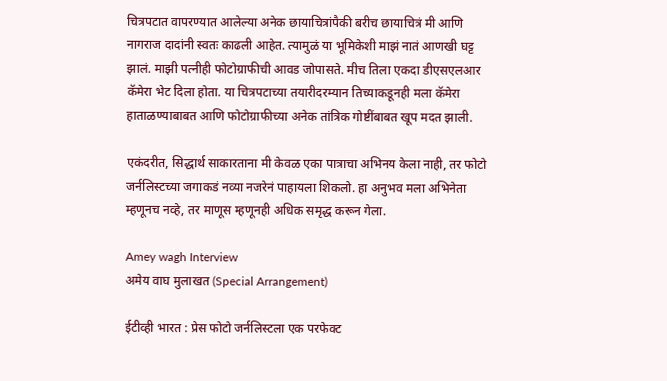चित्रपटात वापरण्यात आलेल्या अनेक छायाचित्रांपैकी बरीच छायाचित्रं मी आणि नागराज दादांनी स्वतः काढली आहेत. त्यामुळं या भूमिकेशी माझं नातं आणखी घट्ट झालं. माझी पत्नीही फोटोग्राफीची आवड जोपासते. मीच तिला एकदा डीएसएलआर कॅमेरा भेट दिला होता. या चित्रपटाच्या तयारीदरम्यान तिच्याकडूनही मला कॅमेरा हाताळण्याबाबत आणि फोटोग्राफीच्या अनेक तांत्रिक गोष्टींबाबत खूप मदत झाली.

एकंदरीत, सिद्धार्थ साकारताना मी केवळ एका पात्राचा अभिनय केला नाही, तर फोटो जर्नलिस्टच्या जगाकडं नव्या नजरेनं पाहायला शिकलो. हा अनुभव मला अभिनेता म्हणूनच नव्हे, तर माणूस म्हणूनही अधिक समृद्ध करून गेला.

Amey wagh Interview
अमेय वाघ मुलाखत (Special Arrangement)

ईटीव्ही भारत : प्रेस फोटो जर्नलिस्टला एक परफेक्ट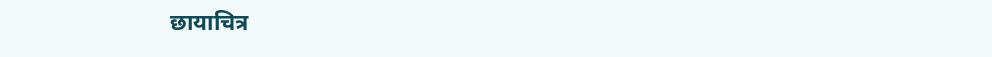छायाचित्र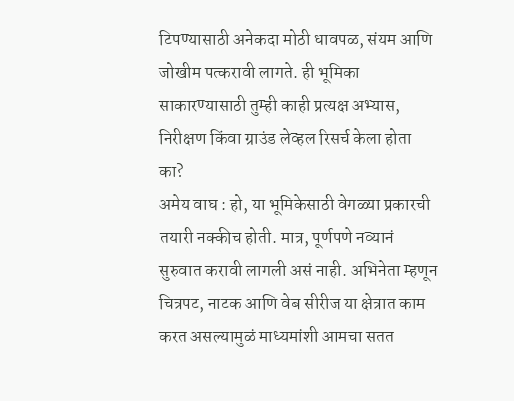टिपण्यासाठी अनेकदा मोठी धावपळ, संयम आणि जोखीम पत्करावी लागते. ही भूमिका साकारण्यासाठी तुम्ही काही प्रत्यक्ष अभ्यास, निरीक्षण किंवा ग्राउंड लेव्हल रिसर्च केला होता का?
अमेय वाघ : हो, या भूमिकेसाठी वेगळ्या प्रकारची तयारी नक्कीच होती. मात्र, पूर्णपणे नव्यानं सुरुवात करावी लागली असं नाही. अभिनेता म्हणून चित्रपट, नाटक आणि वेब सीरीज या क्षेत्रात काम करत असल्यामुळं माध्यमांशी आमचा सतत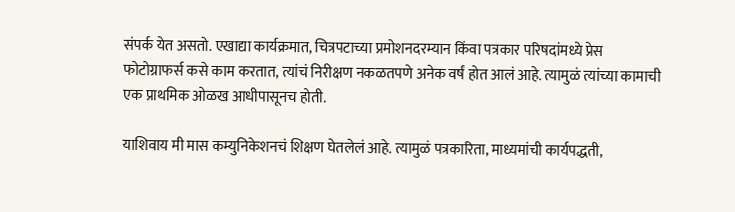संपर्क येत असतो. एखाद्या कार्यक्रमात, चित्रपटाच्या प्रमोशनदरम्यान किंवा पत्रकार परिषदांमध्ये प्रेस फोटोग्राफर्स कसे काम करतात, त्यांचं निरीक्षण नकळतपणे अनेक वर्षं होत आलं आहे. त्यामुळं त्यांच्या कामाची एक प्राथमिक ओळख आधीपासूनच होती.

याशिवाय मी मास कम्युनिकेशनचं शिक्षण घेतलेलं आहे. त्यामुळं पत्रकारिता, माध्यमांची कार्यपद्धती,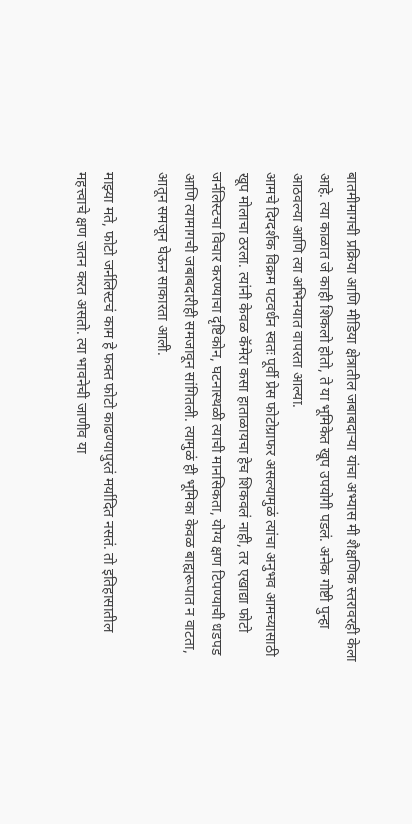बातमीमागची प्रक्रिया आणि मीडिया क्षेत्रातील जबाबदाऱ्या यांचा अभ्यास मी शैक्षणिक स्तरावरही केला आहे. त्या काळात जे काही शिकलो होतो, ते या भूमिकेत खूप उपयोगी पडलं. अनेक गोष्टी पुन्हा आठवल्या आणि त्या अभिनयात वापरता आल्या.
आमचे दिग्दर्शक विक्रम पटवर्धन स्वतः पूर्वी प्रेस फोटोग्राफर असल्यामुळं त्यांचा अनुभव आमच्यासाठी खूप मोलाचा ठरला. त्यांनी केवळ कॅमेरा कसा हाताळायचा हेच शिकवलं नाही, तर एखाद्या फोटो जर्नलिस्टचा विचार करण्याचा दृष्टिकोन, घटनास्थळी त्याची मानसिकता, योग्य क्षण टिपण्याची धडपड आणि त्यामागची जबाबदारीही समजावून सांगितली. त्यामुळं ही भूमिका केवळ बाह्यरूपात न वाटता, आतून समजून घेऊन साकारता आली.

माझ्या मते, फोटो जर्नलिस्टचं काम हे फक्त फोटो काढण्यापुरतं मर्यादित नसतं. तो इतिहासातील महत्त्वाचे क्षण जतन करत असतो. त्या भावनेची जाणीव या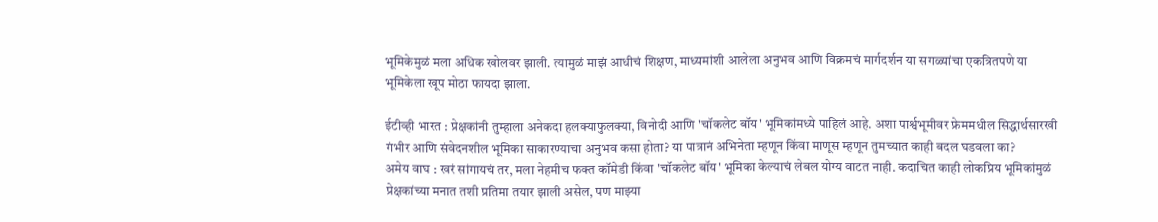भूमिकेमुळं मला अधिक खोलवर झाली. त्यामुळं माझं आधीचं शिक्षण, माध्यमांशी आलेला अनुभव आणि विक्रमचं मार्गदर्शन या सगळ्यांचा एकत्रितपणे या भूमिकेला खूप मोठा फायदा झाला.

ईटीव्ही भारत : प्रेक्षकांनी तुम्हाला अनेकदा हलक्याफुलक्या, विनोदी आणि 'चॉकलेट बॉय' भूमिकांमध्ये पाहिलं आहे. अशा पार्श्वभूमीवर फ्रेममधील सिद्धार्थसारखी गंभीर आणि संवेदनशील भूमिका साकारण्याचा अनुभव कसा होता? या पात्रानं अभिनेता म्हणून किंवा माणूस म्हणून तुमच्यात काही बदल घडवला का?
अमेय वाघ : खरं सांगायचं तर, मला नेहमीच फक्त कॉमेडी किंवा 'चॉकलेट बॉय' भूमिका केल्याचं लेबल योग्य वाटत नाही. कदाचित काही लोकप्रिय भूमिकांमुळं प्रेक्षकांच्या मनात तशी प्रतिमा तयार झाली असेल, पण माझ्या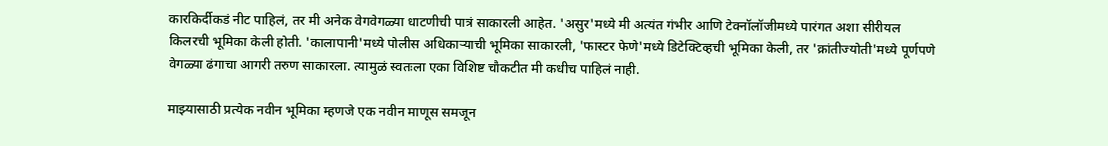कारकिर्दीकडं नीट पाहिलं, तर मी अनेक वेगवेगळ्या धाटणीची पात्रं साकारली आहेत. 'असुर'मध्ये मी अत्यंत गंभीर आणि टेक्नॉलॉजीमध्ये पारंगत अशा सीरीयल किलरची भूमिका केली होती. 'कालापानी'मध्ये पोलीस अधिकाऱ्याची भूमिका साकारली, 'फास्टर फेणे'मध्ये डिटेक्टिव्हची भूमिका केली, तर 'क्रांतीज्योती'मध्ये पूर्णपणे वेगळ्या ढंगाचा आगरी तरुण साकारला. त्यामुळं स्वतःला एका विशिष्ट चौकटीत मी कधीच पाहिलं नाही.

माझ्यासाठी प्रत्येक नवीन भूमिका म्हणजे एक नवीन माणूस समजून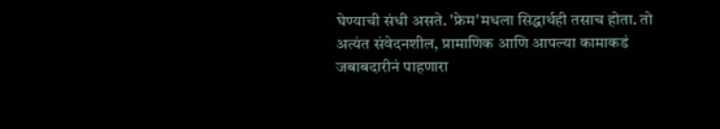घेण्याची संधी असते. 'फ्रेम'मधला सिद्धार्थही तसाच होता. तो अत्यंत संवेदनशील, प्रामाणिक आणि आपल्या कामाकडं जबाबदारीनं पाहणारा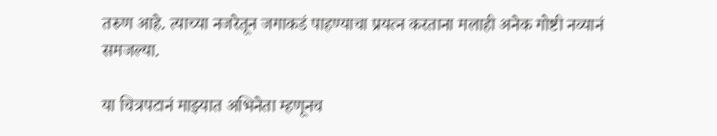तरुण आहे. त्याच्या नजरेतून जगाकडं पाहण्याचा प्रयत्न करताना मलाही अनेक गोष्टी नव्यानं समजल्या.

या चित्रपटानं माझ्यात अभिनेता म्हणूनच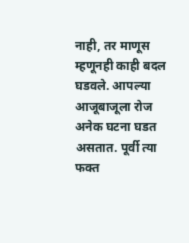नाही, तर माणूस म्हणूनही काही बदल घडवले. आपल्या आजूबाजूला रोज अनेक घटना घडत असतात. पूर्वी त्या फक्त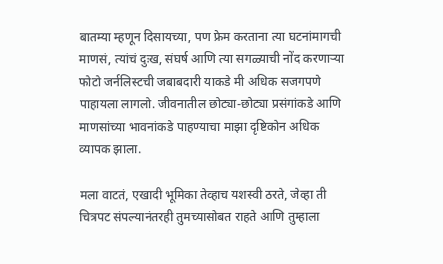बातम्या म्हणून दिसायच्या, पण फ्रेम करताना त्या घटनांमागची माणसं, त्यांचं दुःख, संघर्ष आणि त्या सगळ्याची नोंद करणाऱ्या फोटो जर्नलिस्टची जबाबदारी याकडे मी अधिक सजगपणे पाहायला लागलो. जीवनातील छोट्या-छोट्या प्रसंगांकडे आणि माणसांच्या भावनांकडे पाहण्याचा माझा दृष्टिकोन अधिक व्यापक झाला.

मला वाटतं, एखादी भूमिका तेव्हाच यशस्वी ठरते, जेव्हा ती चित्रपट संपल्यानंतरही तुमच्यासोबत राहते आणि तुम्हाला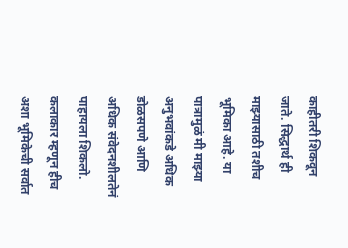काहीतरी शिकवून जाते. सिद्धार्थ ही माझ्यासाठी तशीच भूमिका आहे. या पात्रामुळं मी माझ्या अनुभवांकडे अधिक डोळसपणे आणि अधिक संवेदनशीलतेनं पाहायला शिकलो. कलाकार म्हणून हीच अशा भूमिकेची सर्वात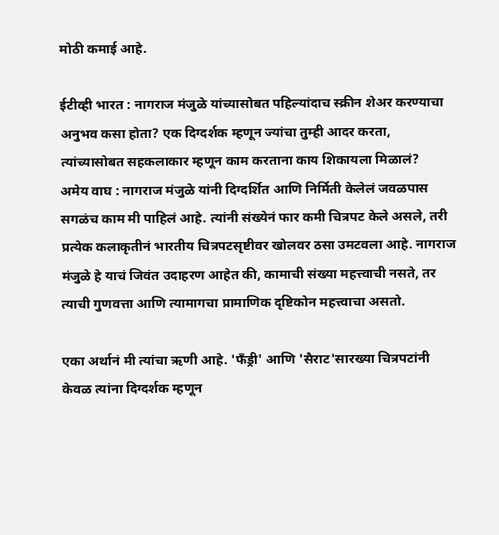मोठी कमाई आहे.

ईटीव्ही भारत : नागराज मंजुळे यांच्यासोबत पहिल्यांदाच स्क्रीन शेअर करण्याचा अनुभव कसा होता? एक दिग्दर्शक म्हणून ज्यांचा तुम्ही आदर करता, त्यांच्यासोबत सहकलाकार म्हणून काम करताना काय शिकायला मिळालं?
अमेय वाघ : नागराज मंजुळे यांनी दिग्दर्शित आणि निर्मिती केलेलं जवळपास सगळंच काम मी पाहिलं आहे. त्यांनी संख्येनं फार कमी चित्रपट केले असले, तरी प्रत्येक कलाकृतीनं भारतीय चित्रपटसृष्टीवर खोलवर ठसा उमटवला आहे. नागराज मंजुळे हे याचं जिवंत उदाहरण आहेत की, कामाची संख्या महत्त्वाची नसते, तर त्याची गुणवत्ता आणि त्यामागचा प्रामाणिक दृष्टिकोन महत्त्वाचा असतो.

एका अर्थानं मी त्यांचा ऋणी आहे. 'फँड्री' आणि 'सैराट'सारख्या चित्रपटांनी केवळ त्यांना दिग्दर्शक म्हणून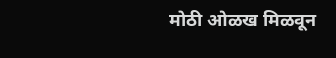मोठी ओळख मिळवून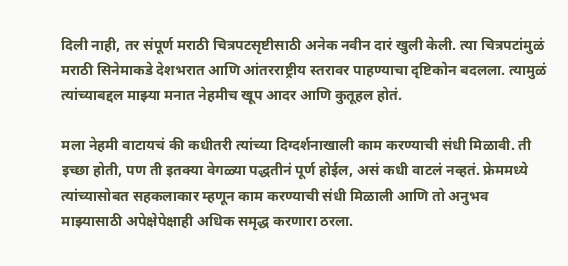दिली नाही, तर संपूर्ण मराठी चित्रपटसृष्टीसाठी अनेक नवीन दारं खुली केली. त्या चित्रपटांमुळं मराठी सिनेमाकडे देशभरात आणि आंतरराष्ट्रीय स्तरावर पाहण्याचा दृष्टिकोन बदलला. त्यामुळं त्यांच्याबद्दल माझ्या मनात नेहमीच खूप आदर आणि कुतूहल होतं.

मला नेहमी वाटायचं की कधीतरी त्यांच्या दिग्दर्शनाखाली काम करण्याची संधी मिळावी. ती इच्छा होती, पण ती इतक्या वेगळ्या पद्धतीनं पूर्ण होईल, असं कधी वाटलं नव्हतं. फ्रेममध्ये त्यांच्यासोबत सहकलाकार म्हणून काम करण्याची संधी मिळाली आणि तो अनुभव माझ्यासाठी अपेक्षेपेक्षाही अधिक समृद्ध करणारा ठरला.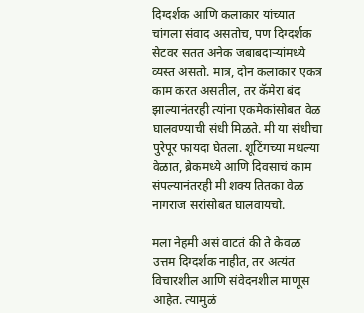दिग्दर्शक आणि कलाकार यांच्यात चांगला संवाद असतोच, पण दिग्दर्शक सेटवर सतत अनेक जबाबदाऱ्यांमध्ये व्यस्त असतो. मात्र, दोन कलाकार एकत्र काम करत असतील, तर कॅमेरा बंद झाल्यानंतरही त्यांना एकमेकांसोबत वेळ घालवण्याची संधी मिळते. मी या संधीचा पुरेपूर फायदा घेतला. शूटिंगच्या मधल्या वेळात, ब्रेकमध्ये आणि दिवसाचं काम संपल्यानंतरही मी शक्य तितका वेळ नागराज सरांसोबत घालवायचो.

मला नेहमी असं वाटतं की ते केवळ उत्तम दिग्दर्शक नाहीत, तर अत्यंत विचारशील आणि संवेदनशील माणूस आहेत. त्यामुळं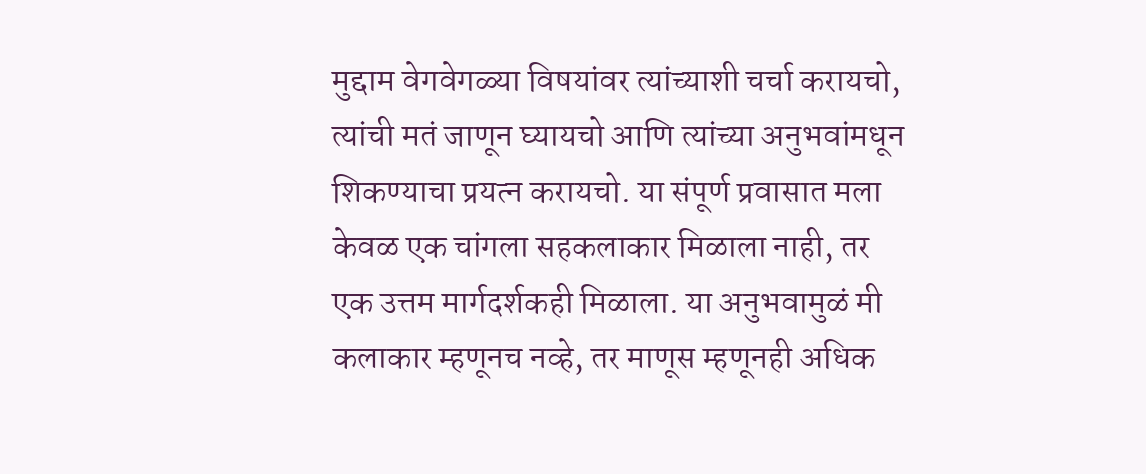मुद्दाम वेगवेगळ्या विषयांवर त्यांच्याशी चर्चा करायचो, त्यांची मतं जाणून घ्यायचो आणि त्यांच्या अनुभवांमधून शिकण्याचा प्रयत्न करायचो. या संपूर्ण प्रवासात मला केवळ एक चांगला सहकलाकार मिळाला नाही, तर एक उत्तम मार्गदर्शकही मिळाला. या अनुभवामुळं मी कलाकार म्हणूनच नव्हे, तर माणूस म्हणूनही अधिक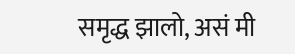समृद्ध झालो, असं मी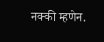नक्की म्हणेन.